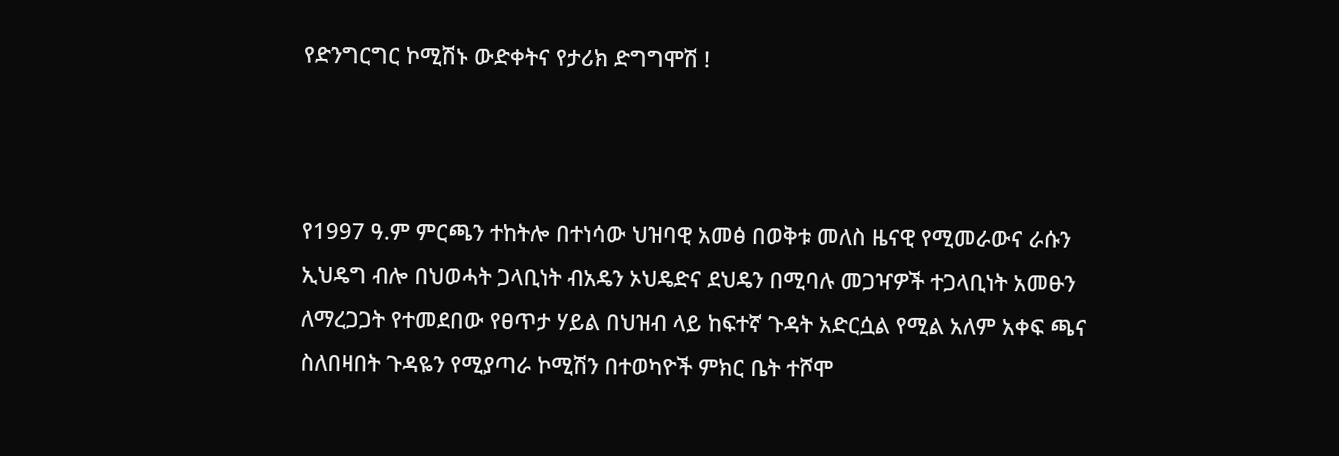የድንግርግር ኮሚሽኑ ውድቀትና የታሪክ ድግግሞሽ !



የ1997 ዓ.ም ምርጫን ተከትሎ በተነሳው ህዝባዊ አመፅ በወቅቱ መለስ ዜናዊ የሚመራውና ራሱን ኢህዴግ ብሎ በህወሓት ጋላቢነት ብአዴን ኦህዴድና ደህዴን በሚባሉ መጋዣዎች ተጋላቢነት አመፁን ለማረጋጋት የተመደበው የፀጥታ ሃይል በህዝብ ላይ ከፍተኛ ጉዳት አድርሷል የሚል አለም አቀፍ ጫና ስለበዛበት ጉዳዬን የሚያጣራ ኮሚሽን በተወካዮች ምክር ቤት ተሾሞ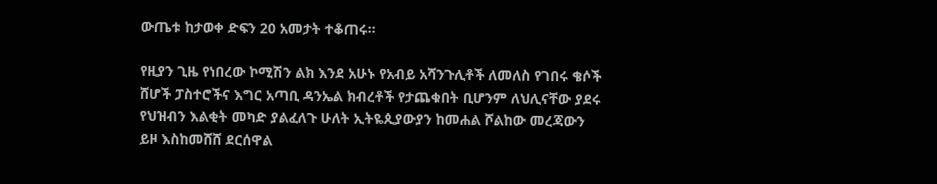ውጤቱ ከታወቀ ድፍን 20 አመታት ተቆጠሩ።

የዚያን ጊዜ የነበረው ኮሚሽን ልክ እንደ አሁኑ የአብይ አሻንጉሊቶች ለመለስ የገበሩ ቄሶች ሸሆች ፓስተሮችና እግር አጣቢ ዳንኤል ክብረቶች የታጨቁበት ቢሆንም ለህሊናቸው ያደሩ የህዝብን እልቂት መካድ ያልፈለጉ ሁለት ኢትዬጲያውያን ከመሐል ሾልከው መረጃውን ይዞ እስከመሸሸ ደርሰዋል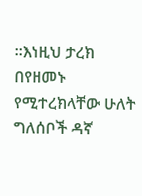።እነዚህ ታረክ በየዘመኑ የሚተረክላቸው ሁለት ግለሰቦች ዳኛ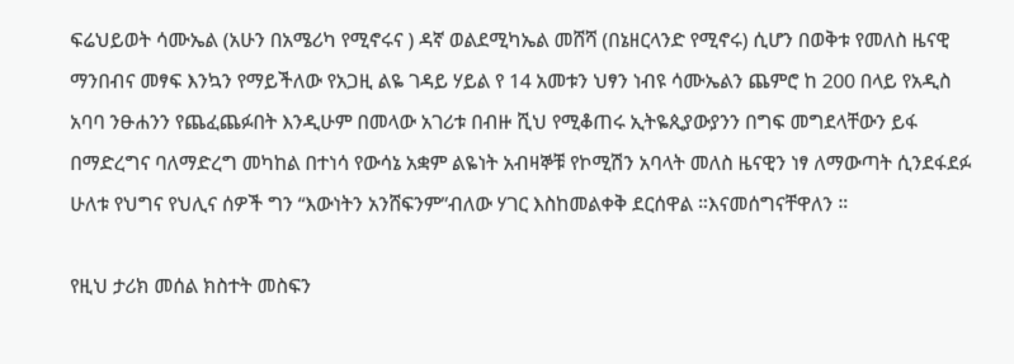ፍሬህይወት ሳሙኤል (አሁን በአሜሪካ የሚኖሩና ) ዳኛ ወልደሚካኤል መሸሻ (በኔዘርላንድ የሚኖሩ) ሲሆን በወቅቱ የመለስ ዜናዊ ማንበብና መፃፍ እንኳን የማይችለው የአጋዚ ልዬ ገዳይ ሃይል የ 14 አመቱን ህፃን ነብዩ ሳሙኤልን ጨምሮ ከ 200 በላይ የአዲስ አባባ ንፁሐንን የጨፈጨፉበት እንዲሁም በመላው አገሪቱ በብዙ ሺህ የሚቆጠሩ ኢትዬጲያውያንን በግፍ መግደላቸውን ይፋ በማድረግና ባለማድረግ መካከል በተነሳ የውሳኔ አቋም ልዬነት አብዛኞቹ የኮሚሽን አባላት መለስ ዜናዊን ነፃ ለማውጣት ሲንደፋደፉ ሁለቱ የህግና የህሊና ሰዎች ግን “እውነትን አንሸፍንም”ብለው ሃገር እስከመልቀቅ ደርሰዋል ።እናመሰግናቸዋለን ።

የዚህ ታሪክ መሰል ክስተት መስፍን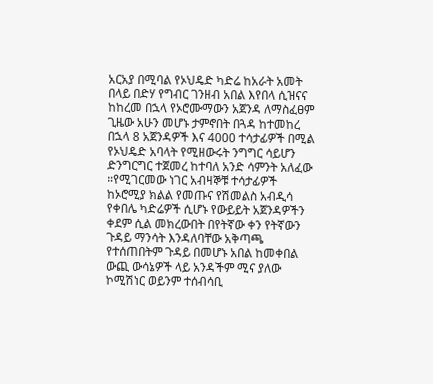አርአያ በሚባል የኦህዴድ ካድሬ ከአራት አመት በላይ በድሃ የግብር ገንዘብ አበል እየበላ ሲዝናና ከከረመ በኋላ የኦሮሙማውን አጀንዳ ለማስፈፀም ጊዜው አሁን መሆኑ ታምኖበት በጓዳ ከተመከረ በኋላ 8 አጀንዳዎች እና 4000 ተሳታፊዎች በሚል የኦህዴድ አባላት የሚዘውሩት ንግግር ሳይሆን ድንግርግር ተጀመረ ከተባለ አንድ ሳምንት አለፈው ።የሚገርመው ነገር አብዛኞቹ ተሳታፊዎች ከኦሮሚያ ክልል የመጡና የሽመልስ አብዲሳ የቀበሌ ካድሬዎች ሲሆኑ የውይይት አጀንዳዎችን ቀደም ሲል መክረውበት በየትኛው ቀን የትኛውን ጉዳይ ማንሳት እንዳለባቸው አቅጣጫ የተሰጠበትም ጉዳይ በመሆኑ አበል ከመቀበል ውጪ ውሳኔዎች ላይ አንዳችም ሚና ያለው ኮሚሽነር ወይንም ተሰብሳቢ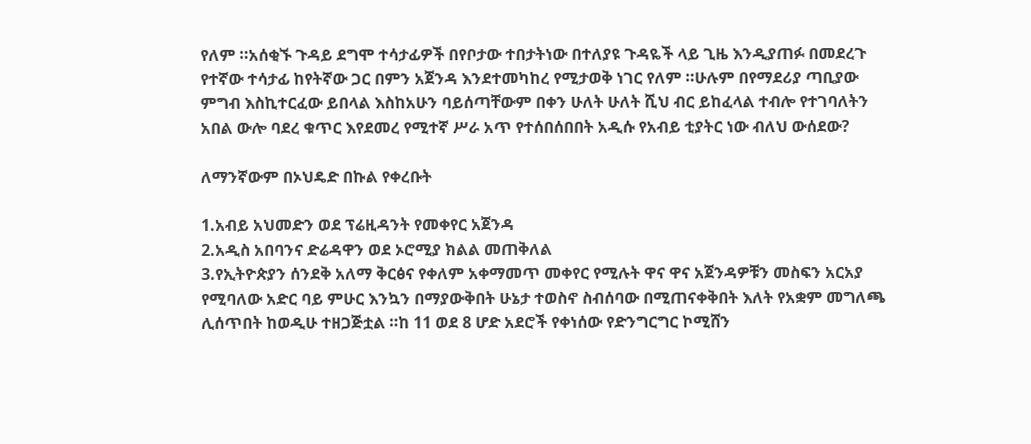የለም ።አሰቂኙ ጉዳይ ደግሞ ተሳታፊዎች በየቦታው ተበታትነው በተለያዩ ጉዳዬች ላይ ጊዜ እንዲያጠፉ በመደረጉ የተኛው ተሳታፊ ከየትኛው ጋር በምን አጀንዳ እንደተመካከረ የሚታወቅ ነገር የለም ።ሁሉም በየማደሪያ ጣቢያው ምግብ እስኪተርፈው ይበላል እስከአሁን ባይሰጣቸውም በቀን ሁለት ሁለት ሺህ ብር ይከፈላል ተብሎ የተገባለትን አበል ውሎ ባደረ ቁጥር እየደመረ የሚተኛ ሥራ አጥ የተሰበሰበበት አዲሱ የአብይ ቲያትር ነው ብለህ ውሰደው?

ለማንኛውም በኦህዴድ በኩል የቀረቡት

1.አብይ አህመድን ወደ ፕሬዚዳንት የመቀየር አጀንዳ
2.አዲስ አበባንና ድሬዳዋን ወደ ኦሮሚያ ክልል መጠቅለል
3.የኢትዮጵያን ሰንደቅ አለማ ቅርፅና የቀለም አቀማመጥ መቀየር የሚሉት ዋና ዋና አጀንዳዎቹን መስፍን አርአያ የሚባለው አድር ባይ ምሁር እንኳን በማያውቅበት ሁኔታ ተወስኖ ስብሰባው በሚጠናቀቅበት እለት የአቋም መግለጫ ሊሰጥበት ከወዲሁ ተዘጋጅቷል ።ከ 11 ወደ 8 ሆድ አደሮች የቀነሰው የድንግርግር ኮሚሸን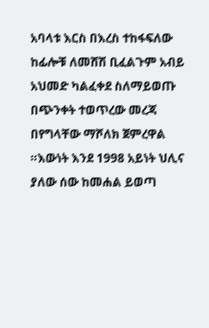አባላቱ እርስ በእረስ ተከፋፍለው ከፊሎቹ ለመሸሽ ቢፈልጉም አብይ አህመድ ካልፈቀደ ስለማይወጡ በጭንቀት ተወጥረው መረጃ በየግላቸው ማሾለክ ጀምረዋል ።እውነት እንደ 1998 አይነት ህሊና ያለው ሰው ከመሐል ይወጣ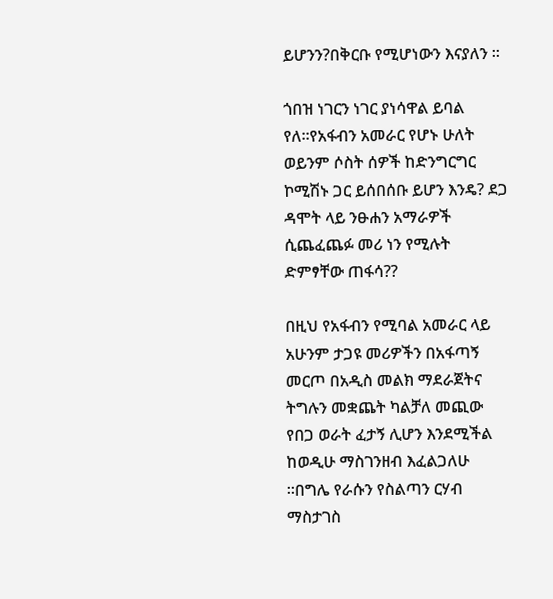ይሆንን?በቅርቡ የሚሆነውን እናያለን ።

ጎበዝ ነገርን ነገር ያነሳዋል ይባል የለ።የአፋብን አመራር የሆኑ ሁለት ወይንም ሶስት ሰዎች ከድንግርግር ኮሚሽኑ ጋር ይሰበሰቡ ይሆን እንዴ? ደጋ ዳሞት ላይ ንፁሐን አማራዎች ሲጨፈጨፉ መሪ ነን የሚሉት ድምፃቸው ጠፋሳ??

በዚህ የአፋብን የሚባል አመራር ላይ አሁንም ታጋዩ መሪዎችን በአፋጣኝ መርጦ በአዲስ መልክ ማደራጀትና ትግሉን መቋጨት ካልቻለ መጪው የበጋ ወራት ፈታኝ ሊሆን እንደሚችል ከወዲሁ ማስገንዘብ እፈልጋለሁ ።በግሌ የራሱን የስልጣን ርሃብ ማስታገስ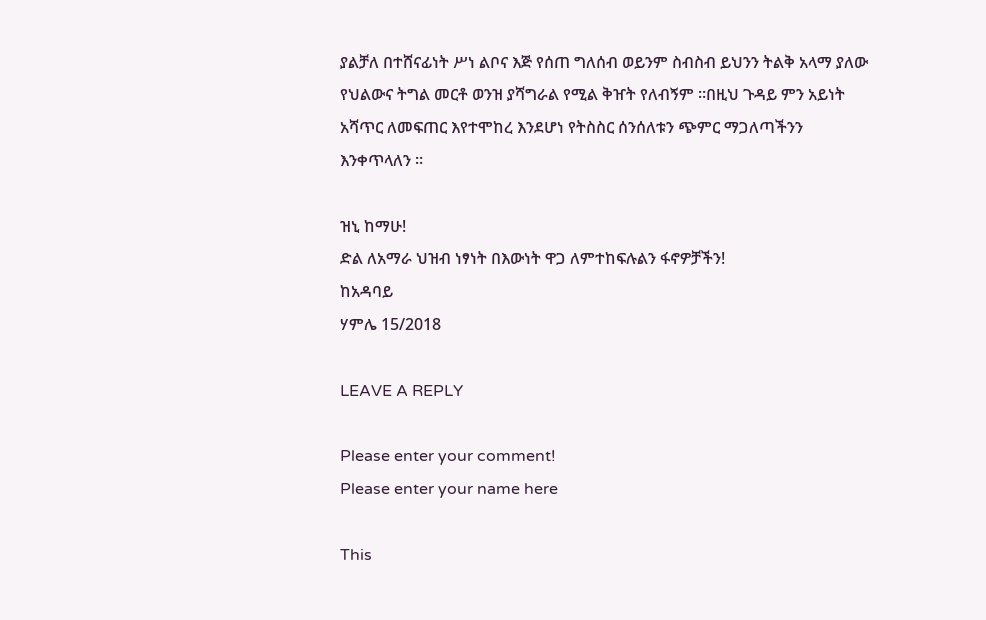ያልቻለ በተሸናፊነት ሥነ ልቦና እጅ የሰጠ ግለሰብ ወይንም ስብስብ ይህንን ትልቅ አላማ ያለው የህልውና ትግል መርቶ ወንዝ ያሻግራል የሚል ቅዠት የለብኝም ።በዚህ ጉዳይ ምን አይነት አሻጥር ለመፍጠር እየተሞከረ እንደሆነ የትስስር ሰንሰለቱን ጭምር ማጋለጣችንን እንቀጥላለን ።

ዝኒ ከማሁ!
ድል ለአማራ ህዝብ ነፃነት በእውነት ዋጋ ለምተከፍሉልን ፋኖዎቻችን!
ከአዳባይ
ሃምሌ 15/2018

LEAVE A REPLY

Please enter your comment!
Please enter your name here

This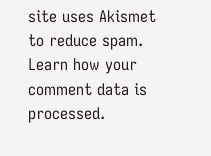site uses Akismet to reduce spam. Learn how your comment data is processed.